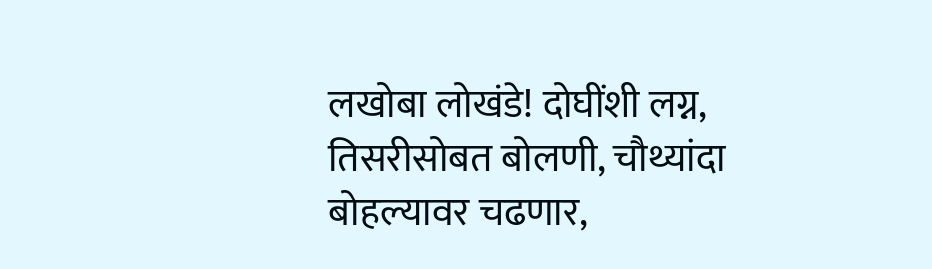लखोबा लोखंडे! दोघींशी लग्न, तिसरीसोबत बोलणी, चौथ्यांदा बोहल्यावर चढणार,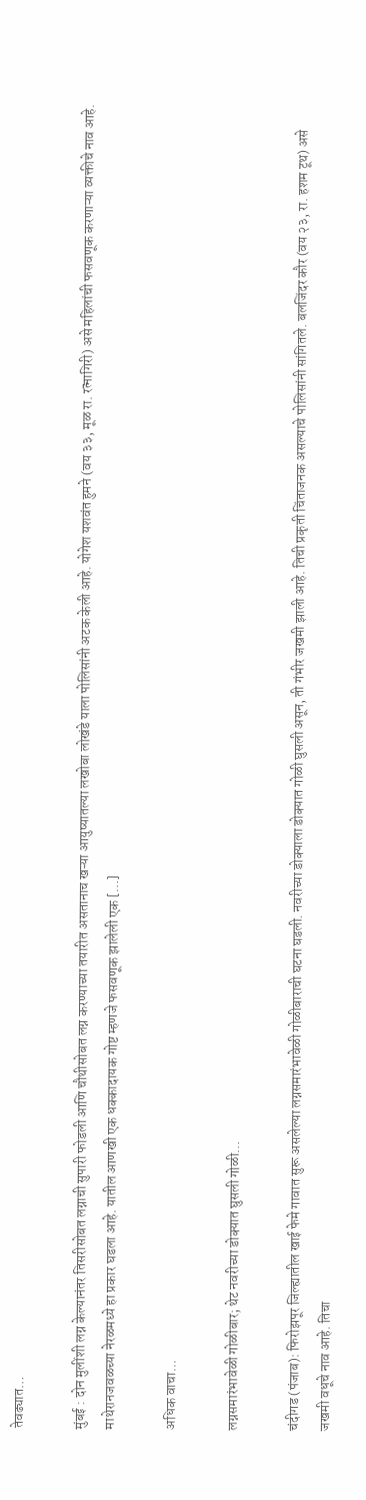तेवढ्यात…

मुंबई : दोन मुलींशी लग्न केल्यानंतर तिसरीसोबत लग्नाची सुपारी फोडली आणि चौथीसोबत लग्न करण्याच्या तयारीत असतानाच खऱ्या आयुष्यातल्या लखोबा लोखंडे याला पोलिसांनी अटक केली आहे. योगेश यशवंत हुमने (वय ३३, मूळ रा. रत्नागिरी) असे महिलांची फसवणूक करणाऱ्या व्यक्तीचे नाव आहे. माथेरानजवळच्या नेरळमध्ये हा प्रकार घडला आहे. यातील आणखी एक धक्कादायक गोष्ट म्हणजे फसवणूक झालेली एक […]

अधिक वाचा...

लग्नसमारंभावेळी गोळीबार; थेट नवरीच्या डोक्यात घुसली गोळी…

चंदीगड (पंजाब): फिरोझपूर जिल्ह्यातील खाई फेमे गावात सुरू असलेल्या लग्नसमारंभावेळी गोळीबाराची घटना घडली. नवरीच्या डोक्याला डोक्यात गोळी घुसली असून, ती गंभीर जखमी झाली आहे. तिची प्रकृती चिंताजनक असल्याचे पोलिसांनी सांगितले. बलजिंदर कौर (वय २३, रा. हशम टूथ) असे जखमी वधूचे नाव आहे. तिचा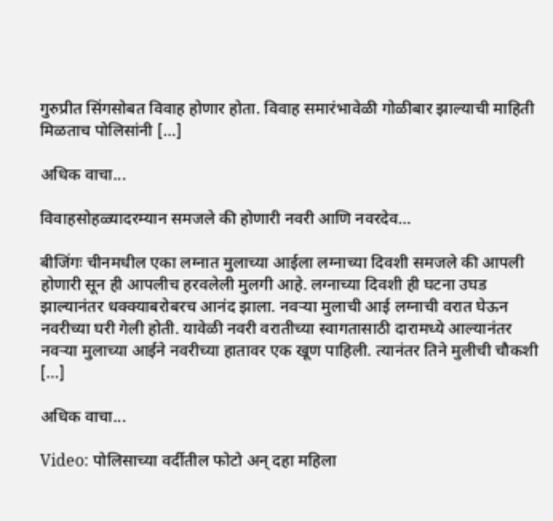गुरुप्रीत सिंगसोबत विवाह होणार होता. विवाह समारंभावेळी गोळीबार झाल्याची माहिती मिळताच पोलिसांनी […]

अधिक वाचा...

विवाहसोहळ्यादरम्यान समजले की होणारी नवरी आणि नवरदेव…

बीजिंगः चीनमधील एका लग्नात मुलाच्या आईला लग्नाच्या दिवशी समजले की आपली होणारी सून ही आपलीच हरवलेली मुलगी आहे. लग्नाच्या दिवशी ही घटना उघड झाल्यानंतर धक्क्याबरोबरच आनंद झाला. नवऱ्या मुलाची आई लग्नाची वरात घेऊन नवरीच्या घरी गेली होती. यावेळी नवरी वरातीच्या स्वागतासाठी दारामध्ये आल्यानंतर नवऱ्या मुलाच्या आईने नवरीच्या हातावर एक खूण पाहिली. त्यानंतर तिने मुलीची चौकशी […]

अधिक वाचा...

Video: पोलिसाच्या वर्दीतील फोटो अन् दहा महिला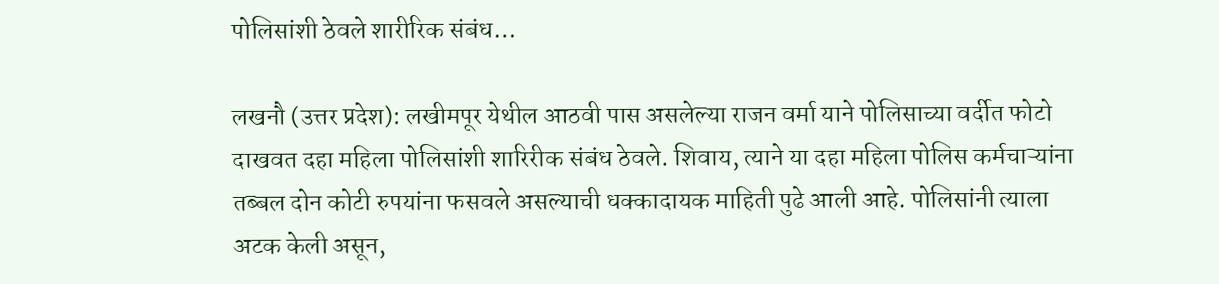पोलिसांशी ठेवले शारीरिक संबंध…

लखनौ (उत्तर प्रदेश): लखीमपूर येथील आठवी पास असलेल्या राजन वर्मा याने पोलिसाच्या वर्दीत फोटो दाखवत दहा महिला पोलिसांशी शारिरीक संबंध ठेवले. शिवाय, त्याने या दहा महिला पोलिस कर्मचाऱ्यांना तब्बल दोन कोटी रुपयांना फसवले असल्याची धक्कादायक माहिती पुढे आली आहे. पोलिसांनी त्याला अटक केली असून,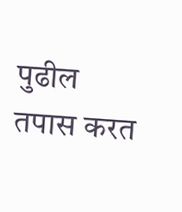पुढील तपास करत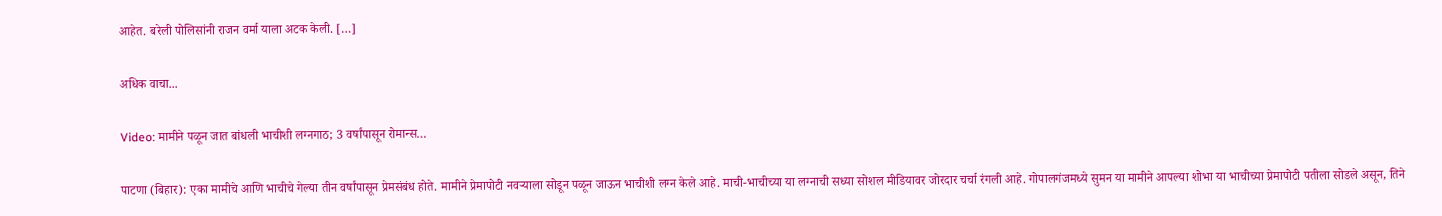आहेत. बरेली पोलिसांनी राजन वर्मा याला अटक केली. […]

अधिक वाचा...

Video: मामीने पळून जात बांधली भाचीशी लग्नगाठ; 3 वर्षांपासून रोमान्स…

पाटणा (बिहार): एका मामीचे आणि भाचीचे गेल्या तीन वर्षांपासून प्रेमसंबंध होते. मामीने प्रेमापोटी नवऱ्याला सोडून पळून जाऊन भाचीशी लग्न केले आहे. माची-भाचीच्या या लग्नाची सध्या सोशल मीडियावर जोरदार चर्चा रंगली आहे. गोपालगंजमध्ये सुमन या मामीने आपल्या शोभा या भाचीच्या प्रेमापोटी पतीला सोडले असून, तिने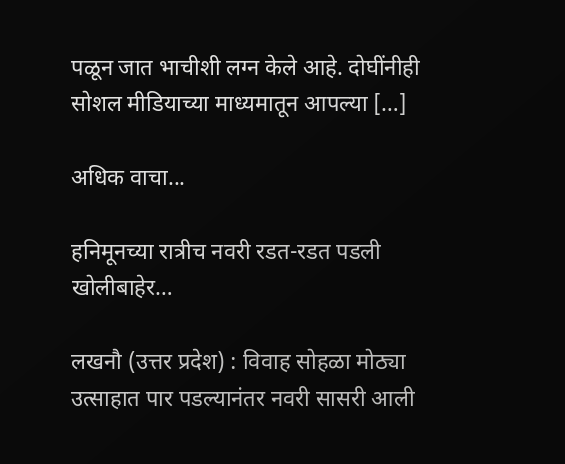पळून जात भाचीशी लग्न केले आहे. दोघींनीही सोशल मीडियाच्या माध्यमातून आपल्या […]

अधिक वाचा...

हनिमूनच्या रात्रीच नवरी रडत-रडत पडली खोलीबाहेर…

लखनौ (उत्तर प्रदेश) : विवाह सोहळा मोठ्या उत्साहात पार पडल्यानंतर नवरी सासरी आली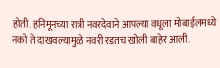होती. हनिमूनच्या रात्री नवरदेवाने आपल्या वधूला मोबाईलमध्ये नको ते दाखवल्यामुळे नवरी रडतच खोली बाहेर आली.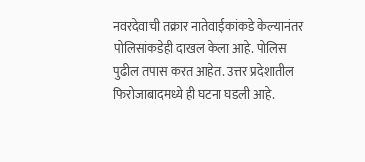नवरदेवाची तक्रार नातेवाईकांकडे केल्यानंतर पोलिसांकडेही दाखल केला आहे. पोलिस पुढील तपास करत आहेत. उत्तर प्रदेशातील फिरोजाबादमध्ये ही घटना घडली आहे.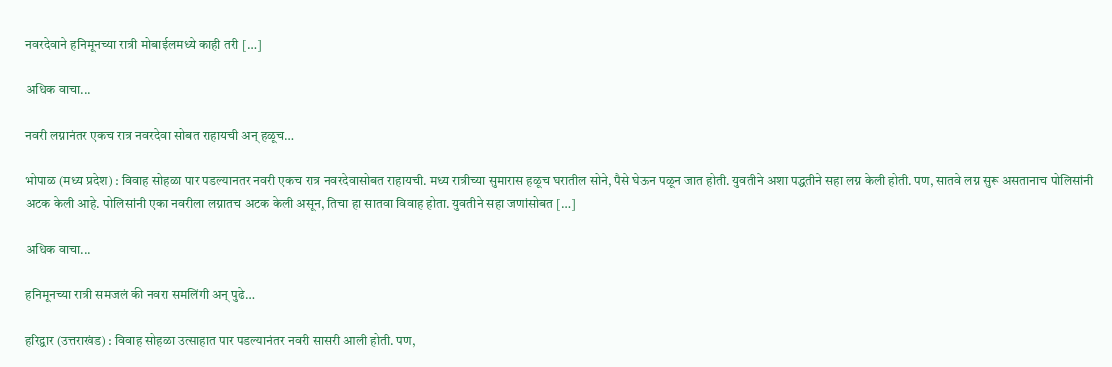नवरदेवाने हनिमूनच्या रात्री मोबाईलमध्ये काही तरी […]

अधिक वाचा...

नवरी लग्नानंतर एकच रात्र नवरदेवा सोबत राहायची अन् हळूच…

भोपाळ (मध्य प्रदेश) : विवाह सोहळा पार पडल्यानतर नवरी एकच रात्र नवरदेवासोबत राहायची. मध्य रात्रीच्या सुमारास हळूच घरातील सोने, पैसे घेऊन पळून जात होती. युवतीने अशा पद्धतीने सहा लग्न केली होती. पण, सातवे लग्न सुरू असतानाच पोलिसांनी अटक केली आहे. पोलिसांनी एका नवरीला लग्नातच अटक केली असून, तिचा हा सातवा विवाह होता. युवतीने सहा जणांसोबत […]

अधिक वाचा...

हनिमूनच्या रात्री समजलं की नवरा समलिंगी अन् पुढे…

हरिद्वार (उत्तराखंड) : विवाह सोहळा उत्साहात पार पडल्यानंतर नवरी सासरी आली होती. पण,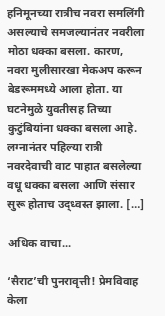हनिमूनच्या रात्रीच नवरा समलिंगी असल्याचे समजल्यानंतर नवरीला मोठा धक्का बसला. कारण, नवरा मुलीसारखा मेकअप करून बेडरूममध्ये आला होता. या घटनेमुळे युवतीसह तिच्या कुटुंबियांना धक्का बसला आहे. लग्नानंतर पहिल्या रात्री नवरदेवाची वाट पाहात बसलेल्या वधू धक्का बसला आणि संसार सुरू होताच उद्ध्वस्त झाला. […]

अधिक वाचा...

‘सैराट’ची पुनरावृत्ती! प्रेमविवाह केला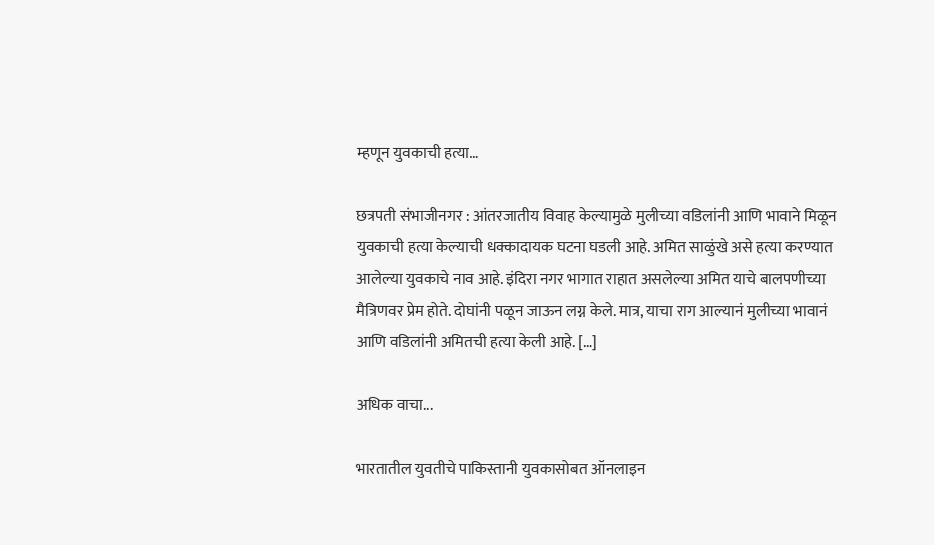म्हणून युवकाची हत्या…

छत्रपती संभाजीनगर : आंतरजातीय विवाह केल्यामुळे मुलीच्या वडिलांनी आणि भावाने मिळून युवकाची हत्या केल्याची धक्कादायक घटना घडली आहे. अमित साळुंखे असे हत्या करण्यात आलेल्या युवकाचे नाव आहे. इंदिरा नगर भागात राहात असलेल्या अमित याचे बालपणीच्या मैत्रिणवर प्रेम होते. दोघांनी पळून जाऊन लग्न केले. मात्र, याचा राग आल्यानं मुलीच्या भावानं आणि वडिलांनी अमितची हत्या केली आहे. […]

अधिक वाचा...

भारतातील युवतीचे पाकिस्तानी युवकासोबत ऑनलाइन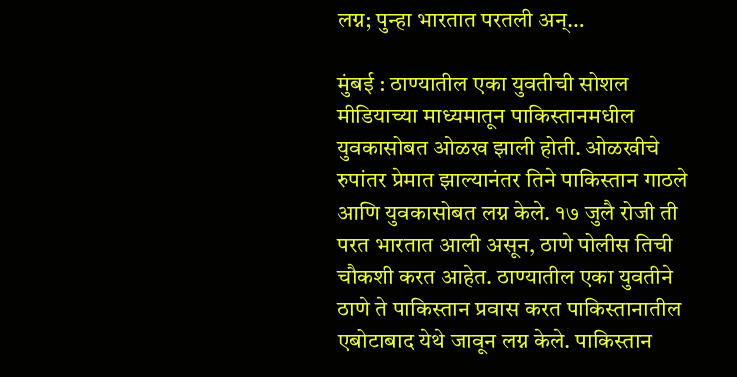लग्न; पुन्हा भारतात परतली अन्…

मुंबई : ठाण्यातील एका युवतीची सोशल मीडियाच्या माध्यमातून पाकिस्तानमधील युवकासोबत ओळख झाली होती. ओळखीचे रुपांतर प्रेमात झाल्यानंतर तिने पाकिस्तान गाठले आणि युवकासोबत लग्न केले. १७ जुलै रोजी ती परत भारतात आली असून, ठाणे पोलीस तिची चौकशी करत आहेत. ठाण्यातील एका युवतीने ठाणे ते पाकिस्तान प्रवास करत पाकिस्तानातील एबोटाबाद येथे जावून लग्न केले. पाकिस्तान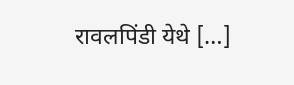रावलपिंडी येथे […]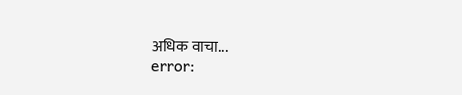अधिक वाचा...
error: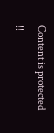Content is protected !!